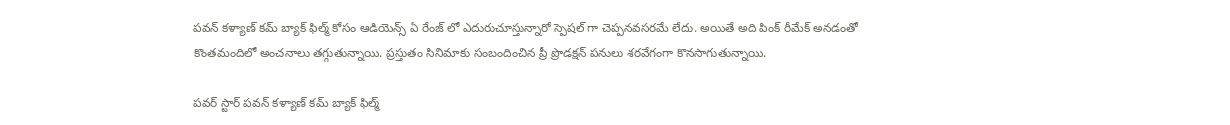పవన్ కళ్యాణ్ కమ్ బ్యాక్ ఫిల్మ్ కోసం ఆడియెన్స్ ఏ రేంజ్ లో ఎదురుచూస్తున్నారో స్పెషల్ గా చెప్పనవసరమే లేదు. అయితే అది పింక్ రీమేక్ అనడంతో కొంతమందిలో అంచనాలు తగ్గుతున్నాయి. ప్రస్తుతం సినిమాకు సంబందించిన ప్రీ ప్రొడక్షన్ పనులు శరవేగంగా కొనసాగుతున్నాయి.

పవర్ స్టార్ పవన్ కళ్యాణ్ కమ్ బ్యాక్ ఫిల్మ్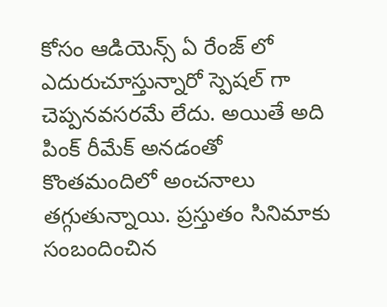కోసం ఆడియెన్స్ ఏ రేంజ్ లో ఎదురుచూస్తున్నారో స్పెషల్ గా చెప్పనవసరమే లేదు. అయితే అది పింక్ రీమేక్ అనడంతో కొంతమందిలో అంచనాలు తగ్గుతున్నాయి. ప్రస్తుతం సినిమాకు సంబందించిన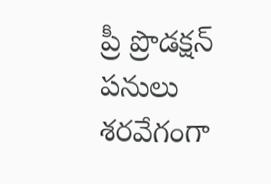ప్రీ ప్రొడక్షన్ పనులు శరవేగంగా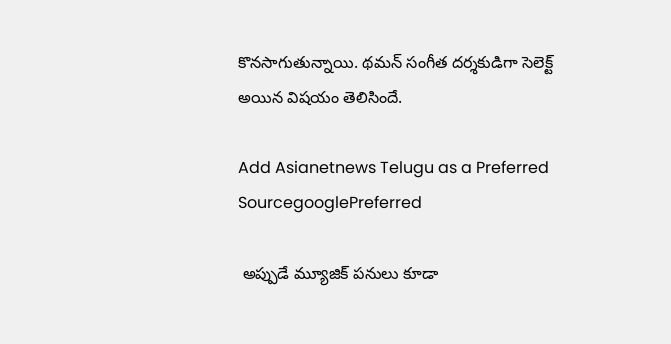కొనసాగుతున్నాయి. థమన్ సంగీత దర్శకుడిగా సెలెక్ట్ అయిన విషయం తెలిసిందే.

Add Asianetnews Telugu as a Preferred SourcegooglePreferred

 అప్పుడే మ్యూజిక్ పనులు కూడా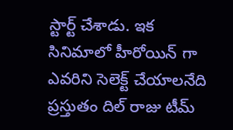స్టార్ట్ చేశాడు. ఇక సినిమాలో హీరోయిన్ గా ఎవరిని సెలెక్ట్ చేయాలనేది ప్రస్తుతం దిల్ రాజు టీమ్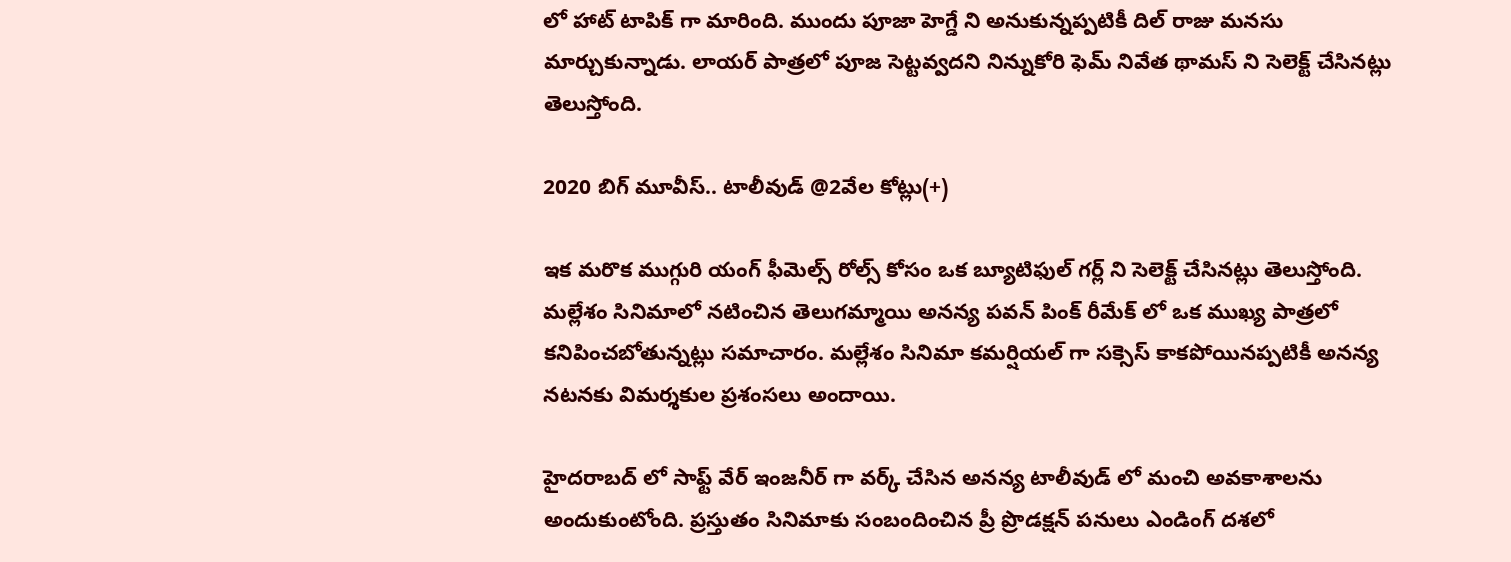లో హాట్ టాపిక్ గా మారింది. ముందు పూజా హెగ్డే ని అనుకున్నప్పటికీ దిల్ రాజు మనసు మార్చుకున్నాడు. లాయర్ పాత్రలో పూజ సెట్టవ్వదని నిన్నుకోరి ఫెమ్ నివేత థామస్ ని సెలెక్ట్ చేసినట్లు తెలుస్తోంది.

2020 బిగ్ మూవీస్.. టాలీవుడ్ @2వేల కోట్లు(+)

ఇక మరొక ముగ్గురి యంగ్ ఫీమెల్స్ రోల్స్ కోసం ఒక బ్యూటిఫుల్ గర్ల్ ని సెలెక్ట్ చేసినట్లు తెలుస్తోంది. మల్లేశం సినిమాలో నటించిన తెలుగమ్మాయి అనన్య పవన్ పింక్ రీమేక్ లో ఒక ముఖ్య పాత్రలో కనిపించబోతున్నట్లు సమాచారం. మల్లేశం సినిమా కమర్షియల్ గా సక్సెస్ కాకపోయినప్పటికీ అనన్య నటనకు విమర్శకుల ప్రశంసలు అందాయి.

హైదరాబద్ లో సాఫ్ట్ వేర్ ఇంజనీర్ గా వర్క్ చేసిన అనన్య టాలీవుడ్ లో మంచి అవకాశాలను అందుకుంటోంది. ప్రస్తుతం సినిమాకు సంబందించిన ప్రీ ప్రొడక్షన్ పనులు ఎండింగ్ దశలో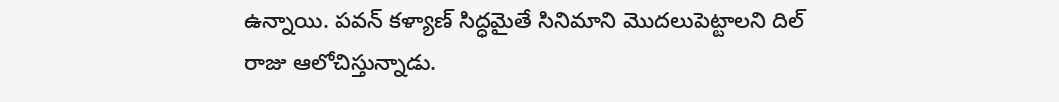ఉన్నాయి. పవన్ కళ్యాణ్ సిద్ధమైతే సినిమాని మొదలుపెట్టాలని దిల్ రాజు ఆలోచిస్తున్నాడు.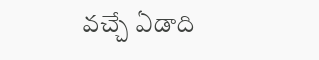వచ్చే ఏడాది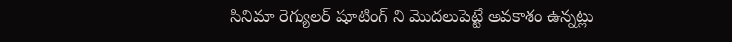సినిమా రెగ్యులర్ షూటింగ్ ని మొదలుపెట్టే అవకాశం ఉన్నట్లు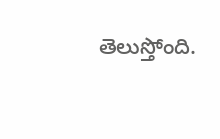తెలుస్తోంది.